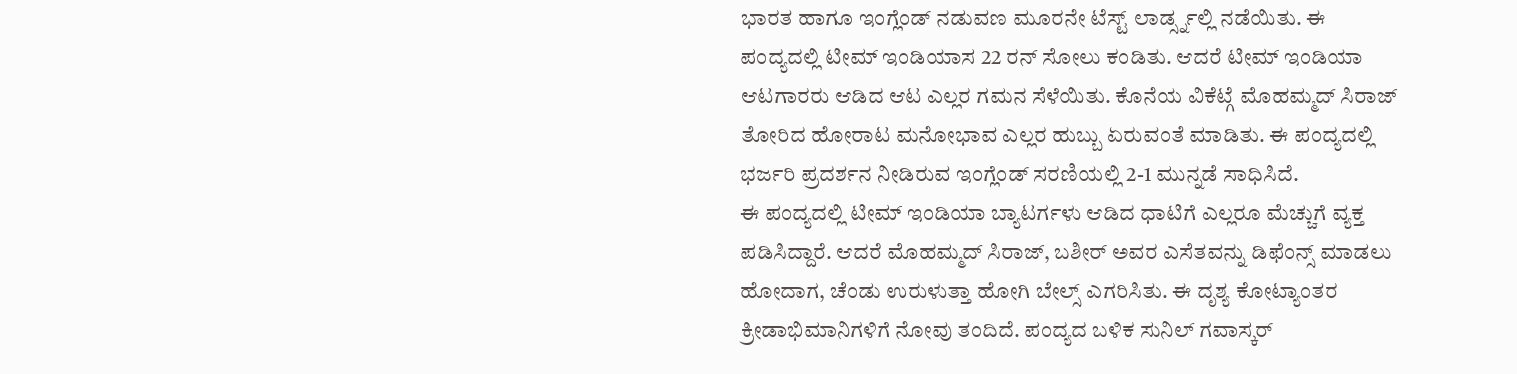ಭಾರತ ಹಾಗೂ ಇಂಗ್ಲೆಂಡ್ ನಡುವಣ ಮೂರನೇ ಟೆಸ್ಟ್ ಲಾರ್ಡ್ಸ್ನಲ್ಲಿ ನಡೆಯಿತು. ಈ ಪಂದ್ಯದಲ್ಲಿ ಟೀಮ್ ಇಂಡಿಯಾಸ 22 ರನ್ ಸೋಲು ಕಂಡಿತು. ಆದರೆ ಟೀಮ್ ಇಂಡಿಯಾ ಆಟಗಾರರು ಆಡಿದ ಆಟ ಎಲ್ಲರ ಗಮನ ಸೆಳೆಯಿತು. ಕೊನೆಯ ವಿಕೆಟ್ಗೆ ಮೊಹಮ್ಮದ್ ಸಿರಾಜ್ ತೋರಿದ ಹೋರಾಟ ಮನೋಭಾವ ಎಲ್ಲರ ಹುಬ್ಬು ಏರುವಂತೆ ಮಾಡಿತು. ಈ ಪಂದ್ಯದಲ್ಲಿ ಭರ್ಜರಿ ಪ್ರದರ್ಶನ ನೀಡಿರುವ ಇಂಗ್ಲೆಂಡ್ ಸರಣಿಯಲ್ಲಿ 2-1 ಮುನ್ನಡೆ ಸಾಧಿಸಿದೆ.
ಈ ಪಂದ್ಯದಲ್ಲಿ ಟೀಮ್ ಇಂಡಿಯಾ ಬ್ಯಾಟರ್ಗಳು ಆಡಿದ ಧಾಟಿಗೆ ಎಲ್ಲರೂ ಮೆಚ್ಚುಗೆ ವ್ಯಕ್ತ ಪಡಿಸಿದ್ದಾರೆ. ಆದರೆ ಮೊಹಮ್ಮದ್ ಸಿರಾಜ್, ಬಶೀರ್ ಅವರ ಎಸೆತವನ್ನು ಡಿಫೆಂನ್ಸ್ ಮಾಡಲು ಹೋದಾಗ, ಚೆಂಡು ಉರುಳುತ್ತಾ ಹೋಗಿ ಬೇಲ್ಸ್ ಎಗರಿಸಿತು. ಈ ದೃಶ್ಯ ಕೋಟ್ಯಾಂತರ ಕ್ರೀಡಾಭಿಮಾನಿಗಳಿಗೆ ನೋವು ತಂದಿದೆ. ಪಂದ್ಯದ ಬಳಿಕ ಸುನಿಲ್ ಗವಾಸ್ಕರ್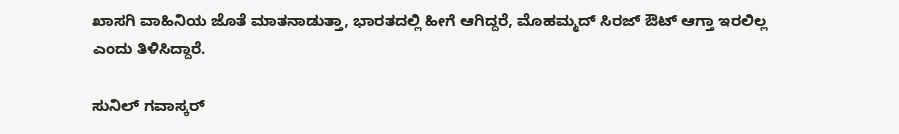ಖಾಸಗಿ ವಾಹಿನಿಯ ಜೊತೆ ಮಾತನಾಡುತ್ತಾ, ಭಾರತದಲ್ಲಿ ಹೀಗೆ ಆಗಿದ್ದರೆ, ಮೊಹಮ್ಮದ್ ಸಿರಜ್ ಔಟ್ ಆಗ್ತಾ ಇರಲಿಲ್ಲ ಎಂದು ತಿಳಿಸಿದ್ದಾರೆ.

ಸುನಿಲ್ ಗವಾಸ್ಕರ್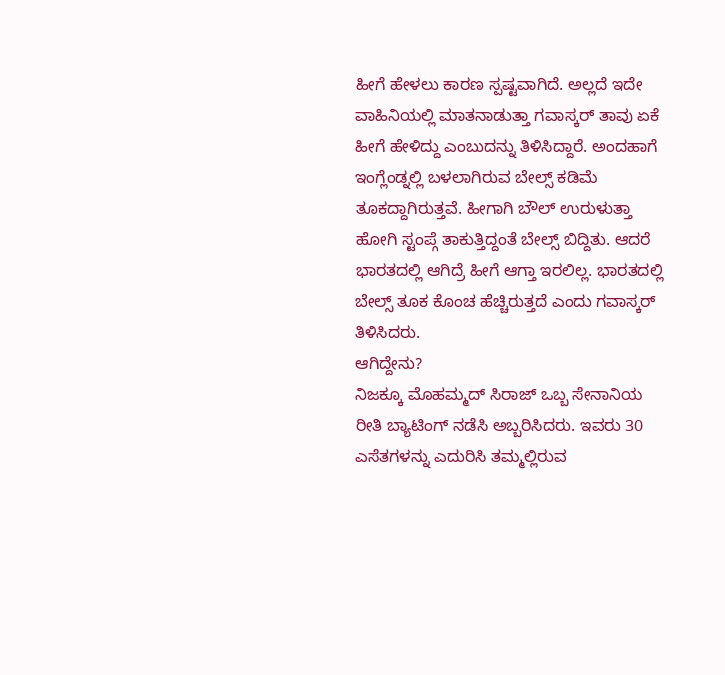ಹೀಗೆ ಹೇಳಲು ಕಾರಣ ಸ್ಪಷ್ಟವಾಗಿದೆ. ಅಲ್ಲದೆ ಇದೇ ವಾಹಿನಿಯಲ್ಲಿ ಮಾತನಾಡುತ್ತಾ ಗವಾಸ್ಕರ್ ತಾವು ಏಕೆ ಹೀಗೆ ಹೇಳಿದ್ದು ಎಂಬುದನ್ನು ತಿಳಿಸಿದ್ದಾರೆ. ಅಂದಹಾಗೆ ಇಂಗ್ಲೆಂಡ್ನಲ್ಲಿ ಬಳಲಾಗಿರುವ ಬೇಲ್ಸ್ ಕಡಿಮೆ ತೂಕದ್ದಾಗಿರುತ್ತವೆ. ಹೀಗಾಗಿ ಬೌಲ್ ಉರುಳುತ್ತಾ ಹೋಗಿ ಸ್ಟಂಪ್ಗೆ ತಾಕುತ್ತಿದ್ದಂತೆ ಬೇಲ್ಸ್ ಬಿದ್ದಿತು. ಆದರೆ ಭಾರತದಲ್ಲಿ ಆಗಿದ್ರೆ ಹೀಗೆ ಆಗ್ತಾ ಇರಲಿಲ್ಲ. ಭಾರತದಲ್ಲಿ ಬೇಲ್ಸ್ ತೂಕ ಕೊಂಚ ಹೆಚ್ಚಿರುತ್ತದೆ ಎಂದು ಗವಾಸ್ಕರ್ ತಿಳಿಸಿದರು.
ಆಗಿದ್ದೇನು?
ನಿಜಕ್ಕೂ ಮೊಹಮ್ಮದ್ ಸಿರಾಜ್ ಒಬ್ಬ ಸೇನಾನಿಯ ರೀತಿ ಬ್ಯಾಟಿಂಗ್ ನಡೆಸಿ ಅಬ್ಬರಿಸಿದರು. ಇವರು 30 ಎಸೆತಗಳನ್ನು ಎದುರಿಸಿ ತಮ್ಮಲ್ಲಿರುವ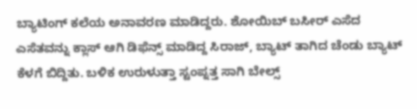ಬ್ಯಾಟಿಂಗ್ ಕಲೆಯ ಅನಾವರಣ ಮಾಡಿದ್ದರು. ಶೋಯಿಬ್ ಬಸೀರ್ ಎಸೆದ ಎಸೆತವನ್ನು ಕ್ಲಾಸ್ ಆಗಿ ಡಿಫೆನ್ಸ್ ಮಾಡಿದ್ದ ಸಿರಾಜ್, ಬ್ಯಾಟ್ ತಾಗಿದ ಚೆಂಡು ಬ್ಯಾಟ್ ಕೆಳಗೆ ಬಿದ್ದಿತು. ಬಳಿಕ ಉರುಳುತ್ತಾ ಸ್ಟಂಪ್ನತ್ತ ಸಾಗಿ ಬೇಲ್ಸ್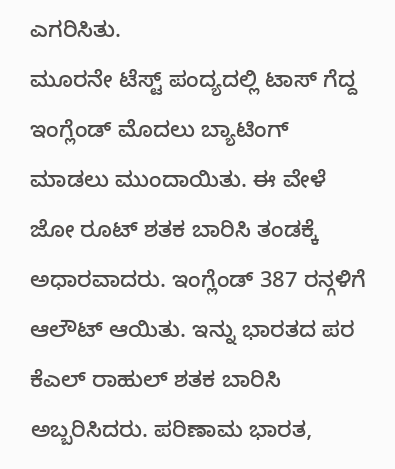ಎಗರಿಸಿತು.
ಮೂರನೇ ಟೆಸ್ಟ್ ಪಂದ್ಯದಲ್ಲಿ ಟಾಸ್ ಗೆದ್ದ ಇಂಗ್ಲೆಂಡ್ ಮೊದಲು ಬ್ಯಾಟಿಂಗ್ ಮಾಡಲು ಮುಂದಾಯಿತು. ಈ ವೇಳೆ ಜೋ ರೂಟ್ ಶತಕ ಬಾರಿಸಿ ತಂಡಕ್ಕೆ ಅಧಾರವಾದರು. ಇಂಗ್ಲೆಂಡ್ 387 ರನ್ಗಳಿಗೆ ಆಲೌಟ್ ಆಯಿತು. ಇನ್ನು ಭಾರತದ ಪರ ಕೆಎಲ್ ರಾಹುಲ್ ಶತಕ ಬಾರಿಸಿ ಅಬ್ಬರಿಸಿದರು. ಪರಿಣಾಮ ಭಾರತ,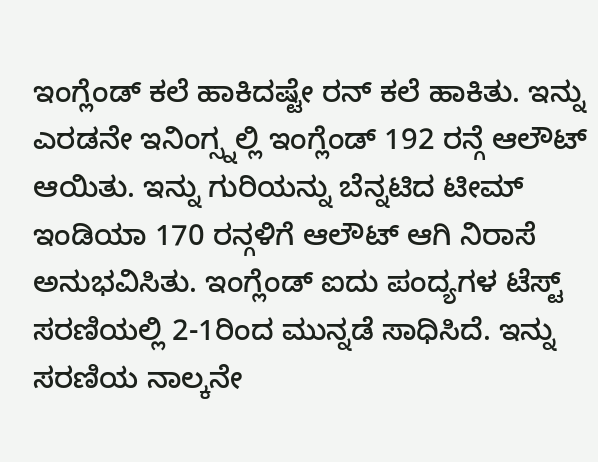ಇಂಗ್ಲೆಂಡ್ ಕಲೆ ಹಾಕಿದಷ್ಟೇ ರನ್ ಕಲೆ ಹಾಕಿತು. ಇನ್ನು ಎರಡನೇ ಇನಿಂಗ್ಸ್ನಲ್ಲಿ ಇಂಗ್ಲೆಂಡ್ 192 ರನ್ಗೆ ಆಲೌಟ್ ಆಯಿತು. ಇನ್ನು ಗುರಿಯನ್ನು ಬೆನ್ನಟಿದ ಟೀಮ್ ಇಂಡಿಯಾ 170 ರನ್ಗಳಿಗೆ ಆಲೌಟ್ ಆಗಿ ನಿರಾಸೆ ಅನುಭವಿಸಿತು. ಇಂಗ್ಲೆಂಡ್ ಐದು ಪಂದ್ಯಗಳ ಟೆಸ್ಟ್ ಸರಣಿಯಲ್ಲಿ 2-1ರಿಂದ ಮುನ್ನಡೆ ಸಾಧಿಸಿದೆ. ಇನ್ನು ಸರಣಿಯ ನಾಲ್ಕನೇ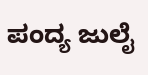ಪಂದ್ಯ ಜುಲೈ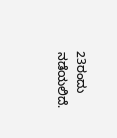23ರಂದು ನಡೆಯಲಿದೆ.